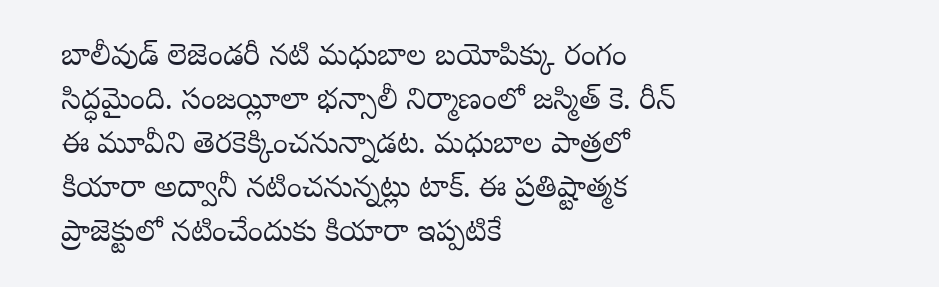బాలీవుడ్ లెజెండరీ నటి మధుబాల బయోపిక్కు రంగం సిద్ధమైంది. సంజయ్లీలా భన్సాలీ నిర్మాణంలో జస్మిత్ కె. రీన్ ఈ మూవీని తెరకెక్కించనున్నాడట. మధుబాల పాత్రలో కియారా అద్వానీ నటించనున్నట్లు టాక్. ఈ ప్రతిష్టాత్మక ప్రాజెక్టులో నటించేందుకు కియారా ఇప్పటికే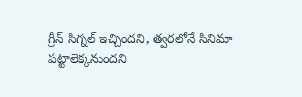గ్రీన్ సిగ్నల్ ఇచ్చిందని, త్వరలోనే సినిమా పట్టాలెక్కనుందని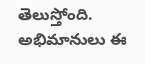తెలుస్తోంది. అభిమానులు ఈ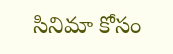సినిమా కోసం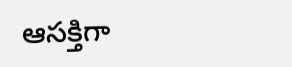ఆసక్తిగా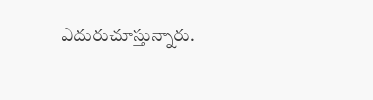ఎదురుచూస్తున్నారు.